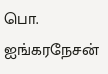பொ. ஐங்கரநேசன்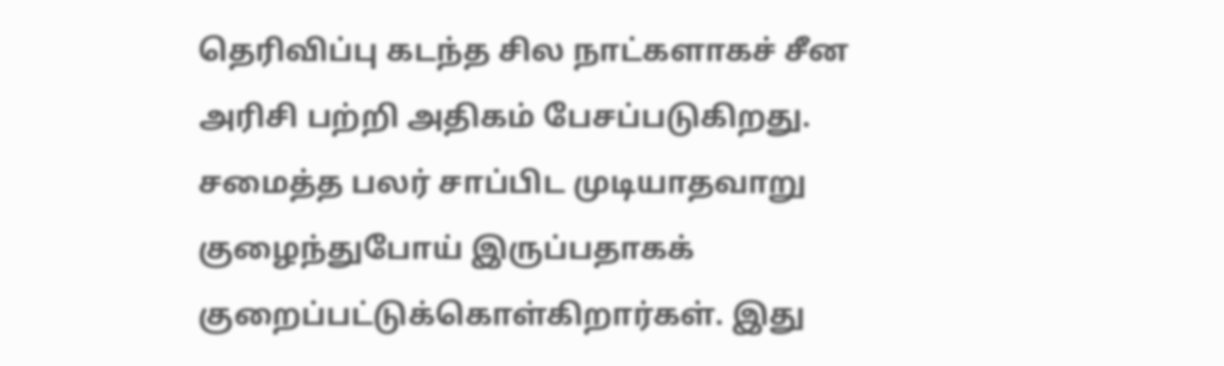தெரிவிப்பு கடந்த சில நாட்களாகச் சீன அரிசி பற்றி அதிகம் பேசப்படுகிறது. சமைத்த பலர் சாப்பிட முடியாதவாறு குழைந்துபோய் இருப்பதாகக் குறைப்பட்டுக்கொள்கிறார்கள். இது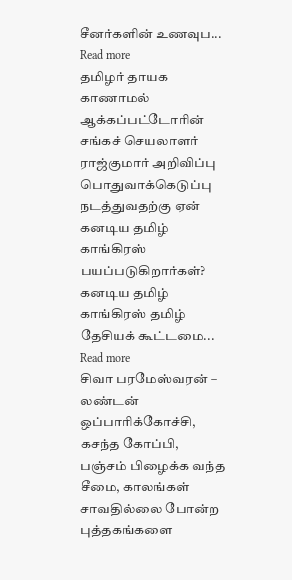சீனர்களின் உணவுப... Read more
தமிழர் தாயக காணாமல் ஆக்கப்பட்டோரின் சங்கச் செயலாளர் ராஜ்குமார் அறிவிப்பு பொதுவாக்கெடுப்பு நடத்துவதற்கு ஏன் கனடிய தமிழ் காங்கிரஸ் பயப்படுகிறார்கள்? கனடிய தமிழ் காங்கிரஸ் தமிழ் தேசியக் கூட்டமை... Read more
சிவா பரமேஸ்வரன் – லண்டன் ஒப்பாரிக்கோச்சி, கசந்த கோப்பி, பஞ்சம் பிழைக்க வந்த சீமை, காலங்கள் சாவதில்லை போன்ற புத்தகங்களை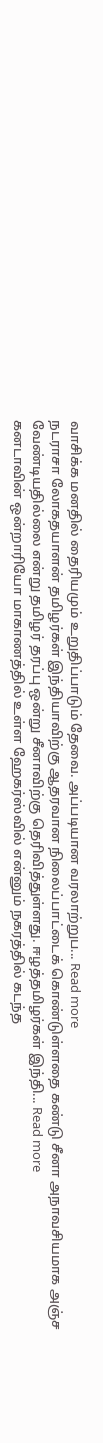வாசிக்க மனதில் தைரியமும் உறுதிப்பாடும் தேவை. அப்படியான வரலாற்றுப... Read more
நடராசா லோகதயாளன் தமிழர்கள் இந்தியாவிற்கு ஆதரவான நிலைப்பாட்டைக் கொண்டுள்ளதை கண்டு சீனா அநாவசியமாக அஞ்ச வேண்டியதில்லை என்று தமிழர் தரப்பு ஒன்று சீனாவிற்கு தெரிவித்துள்ளது. ஈழத்தமிழர்கள் இந்தி... Read more
கனடாவின் ஒன்றாரியோ மாகாணத்தில் உள்ள ஹேகர்ஸ்வில் என்னும் நகரத்தில் கடந்த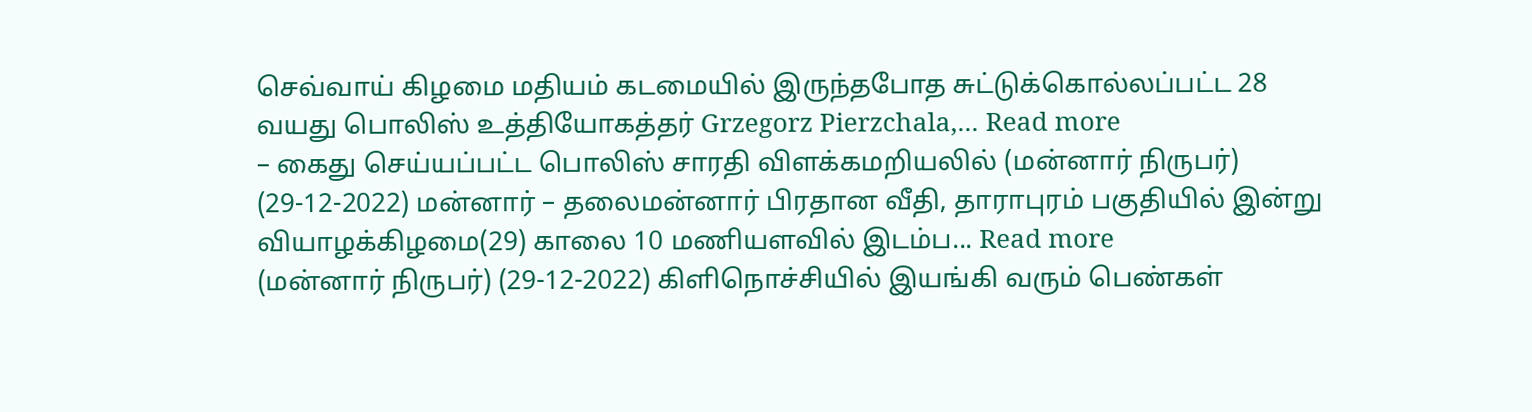செவ்வாய் கிழமை மதியம் கடமையில் இருந்தபோத சுட்டுக்கொல்லப்பட்ட 28 வயது பொலிஸ் உத்தியோகத்தர் Grzegorz Pierzchala,... Read more
– கைது செய்யப்பட்ட பொலிஸ் சாரதி விளக்கமறியலில் (மன்னார் நிருபர்) (29-12-2022) மன்னார் – தலைமன்னார் பிரதான வீதி, தாராபுரம் பகுதியில் இன்று வியாழக்கிழமை(29) காலை 10 மணியளவில் இடம்ப... Read more
(மன்னார் நிருபர்) (29-12-2022) கிளிநொச்சியில் இயங்கி வரும் பெண்கள்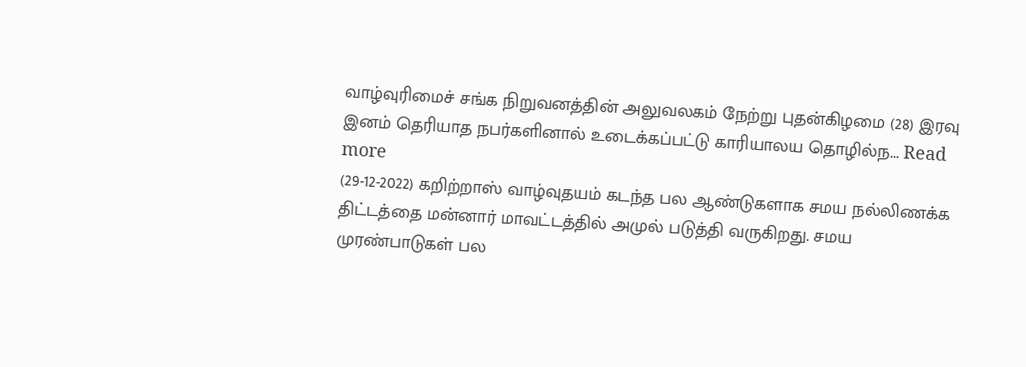வாழ்வுரிமைச் சங்க நிறுவனத்தின் அலுவலகம் நேற்று புதன்கிழமை (28) இரவு இனம் தெரியாத நபர்களினால் உடைக்கப்பட்டு காரியாலய தொழில்ந... Read more
(29-12-2022) கறிற்றாஸ் வாழ்வுதயம் கடந்த பல ஆண்டுகளாக சமய நல்லிணக்க திட்டத்தை மன்னார் மாவட்டத்தில் அமுல் படுத்தி வருகிறது. சமய முரண்பாடுகள் பல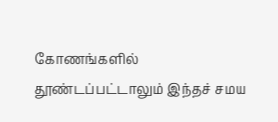கோணங்களில் தூண்டப்பட்டாலும் இந்தச் சமய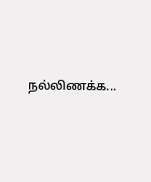நல்லிணக்க...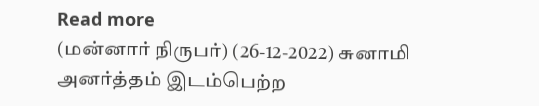Read more
(மன்னார் நிருபர்) (26-12-2022) சுனாமி அனர்த்தம் இடம்பெற்ற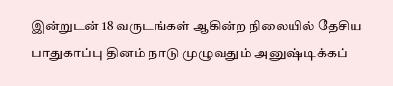இன்றுடன் 18 வருடங்கள் ஆகின்ற நிலையில் தேசிய பாதுகாப்பு தினம் நாடு முழுவதும் அனுஷ்டிக்கப்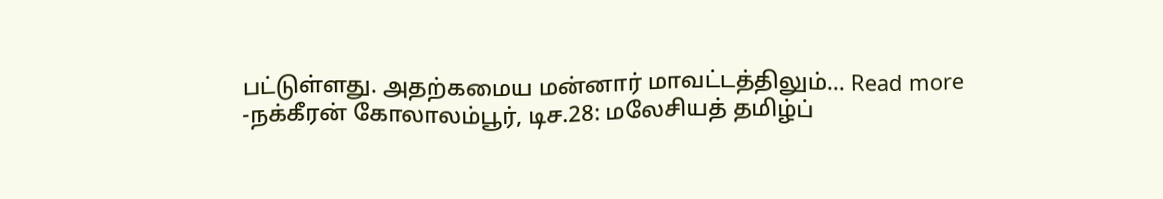பட்டுள்ளது. அதற்கமைய மன்னார் மாவட்டத்திலும்... Read more
-நக்கீரன் கோலாலம்பூர், டிச.28: மலேசியத் தமிழ்ப்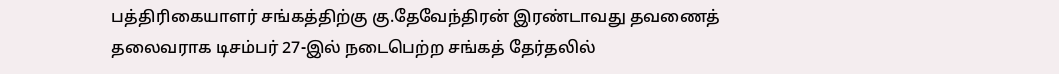பத்திரிகையாளர் சங்கத்திற்கு கு.தேவேந்திரன் இரண்டாவது தவணைத் தலைவராக டிசம்பர் 27-இல் நடைபெற்ற சங்கத் தேர்தலில்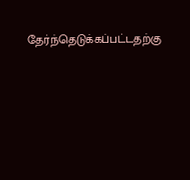தேர்ந்தெடுக்கப்பட்டதற்கு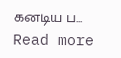கனடிய ப... Read more